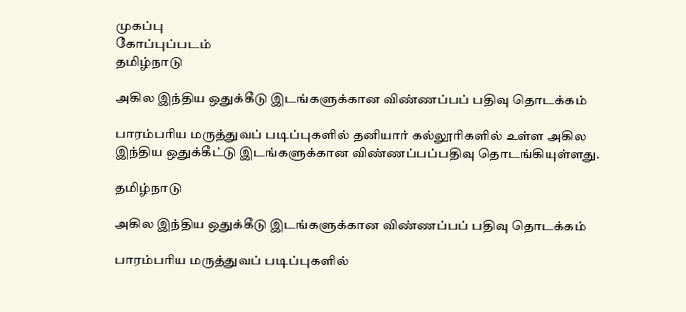முகப்பு
கோப்புப்படம்
தமிழ்நாடு

அகில இந்திய ஒதுக்கீடு இடங்களுக்கான விண்ணப்பப் பதிவு தொடக்கம்

பாரம்பரிய மருத்துவப் படிப்புகளில் தனியார் கல்லூரிகளில் உள்ள அகில இந்திய ஒதுக்கீட்டு இடங்களுக்கான விண்ணப்பப்பதிவு தொடங்கியுள்ளது.

தமிழ்நாடு

அகில இந்திய ஒதுக்கீடு இடங்களுக்கான விண்ணப்பப் பதிவு தொடக்கம்

பாரம்பரிய மருத்துவப் படிப்புகளில்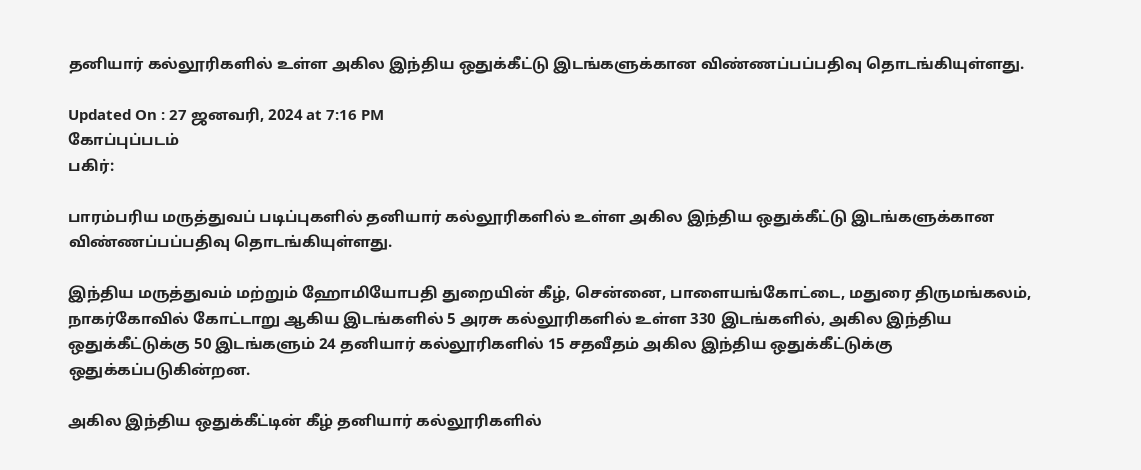தனியார் கல்லூரிகளில் உள்ள அகில இந்திய ஒதுக்கீட்டு இடங்களுக்கான விண்ணப்பப்பதிவு தொடங்கியுள்ளது.

Updated On : 27 ஜனவரி, 2024 at 7:16 PM
கோப்புப்படம்
பகிர்:

பாரம்பரிய மருத்துவப் படிப்புகளில் தனியார் கல்லூரிகளில் உள்ள அகில இந்திய ஒதுக்கீட்டு இடங்களுக்கான விண்ணப்பப்பதிவு தொடங்கியுள்ளது.

இந்திய மருத்துவம் மற்றும் ஹோமியோபதி துறையின் கீழ், சென்னை, பாளையங்கோட்டை, மதுரை திருமங்கலம், நாகர்கோவில் கோட்டாறு ஆகிய இடங்களில் 5 அரசு கல்லூரிகளில் உள்ள 330 இடங்களில், அகில இந்திய ஒதுக்கீட்டுக்கு 50 இடங்களும் 24 தனியார் கல்லூரிகளில் 15 சதவீதம் அகில இந்திய ஒதுக்கீட்டுக்கு ஒதுக்கப்படுகின்றன.

அகில இந்திய ஒதுக்கீட்டின் கீழ் தனியார் கல்லூரிகளில்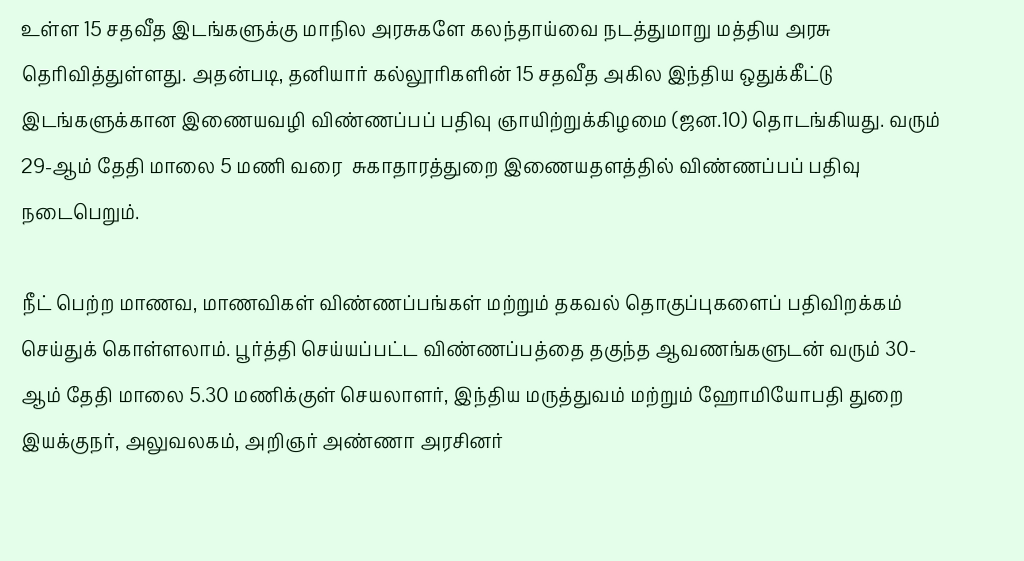உள்ள 15 சதவீத இடங்களுக்கு மாநில அரசுகளே கலந்தாய்வை நடத்துமாறு மத்திய அரசு தெரிவித்துள்ளது. அதன்படி, தனியார் கல்லூரிகளின் 15 சதவீத அகில இந்திய ஒதுக்கீட்டு இடங்களுக்கான இணையவழி விண்ணப்பப் பதிவு ஞாயிற்றுக்கிழமை (ஜன.10) தொடங்கியது. வரும் 29-ஆம் தேதி மாலை 5 மணி வரை  சுகாதாரத்துறை இணையதளத்தில் விண்ணப்பப் பதிவு நடைபெறும்.

நீட் பெற்ற மாணவ, மாணவிகள் விண்ணப்பங்கள் மற்றும் தகவல் தொகுப்புகளைப் பதிவிறக்கம் செய்துக் கொள்ளலாம். பூர்த்தி செய்யப்பட்ட விண்ணப்பத்தை தகுந்த ஆவணங்களுடன் வரும் 30-ஆம் தேதி மாலை 5.30 மணிக்குள் செயலாளர், இந்திய மருத்துவம் மற்றும் ஹோமியோபதி துறை இயக்குநர், அலுவலகம், அறிஞர் அண்ணா அரசினர்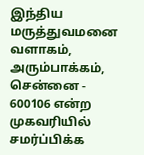இந்திய மருத்துவமனை வளாகம், அரும்பாக்கம், சென்னை - 600106 என்ற முகவரியில் சமர்ப்பிக்க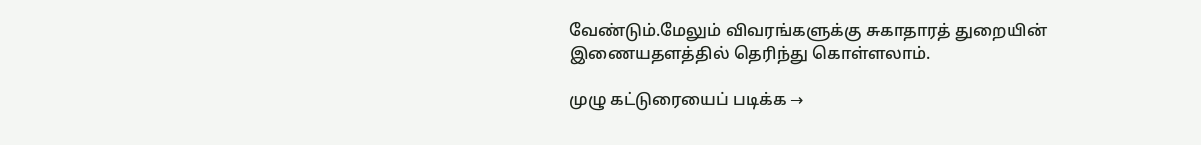வேண்டும்.மேலும் விவரங்களுக்கு சுகாதாரத் துறையின் இணையதளத்தில் தெரிந்து கொள்ளலாம்.

முழு கட்டுரையைப் படிக்க →